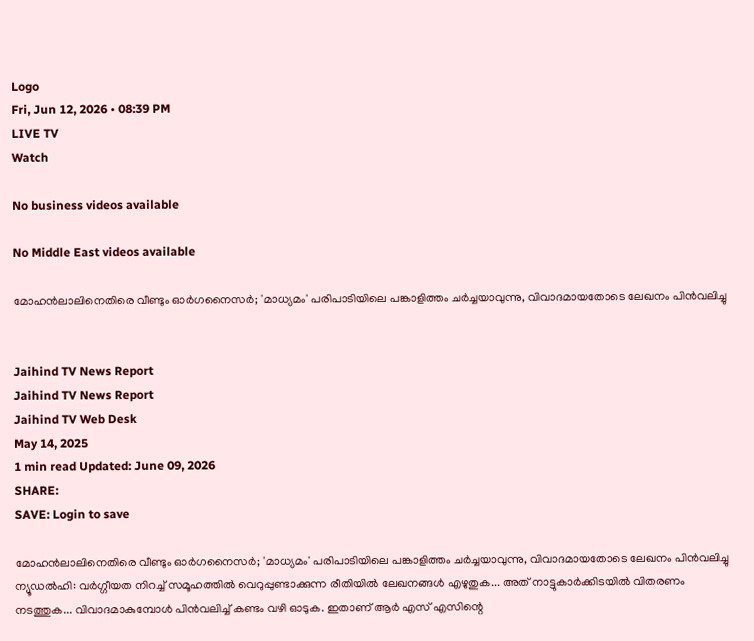Logo
Fri, Jun 12, 2026 • 08:39 PM
LIVE TV
Watch

No business videos available

No Middle East videos available

മോഹന്‍ലാലിനെതിരെ വീണ്ടും ഓര്‍ഗനൈസര്‍; 'മാധ്യമം' പരിപാടിയിലെ പങ്കാളിത്തം ചര്‍ച്ചയാവുന്നു, വിവാദമായതോടെ ലേഖനം പിന്‍വലിച്ചു


Jaihind TV News Report
Jaihind TV News Report
Jaihind TV Web Desk
May 14, 2025
1 min read Updated: June 09, 2026
SHARE:
SAVE: Login to save

മോഹന്‍ലാലിനെതിരെ വീണ്ടും ഓര്‍ഗനൈസര്‍; 'മാധ്യമം' പരിപാടിയിലെ പങ്കാളിത്തം ചര്‍ച്ചയാവുന്നു, വിവാദമായതോടെ ലേഖനം പിന്‍വലിച്ചു
ന്യൂഡല്‍ഹി: വര്‍ഗ്ഗീയത നിറച്ച് സമൂഹത്തില്‍ വെറുപ്പുണ്ടാക്കുന്ന രീതിയില്‍ ലേഖനങ്ങള്‍ എഴുതുക... അത് നാട്ടുകാര്‍ക്കിടയില്‍ വിതരണം നടത്തുക... വിവാദമാകുമ്പോള്‍ പിന്‍വലിച്ച് കണ്ടം വഴി ഓടുക. ഇതാണ് ആര്‍ എസ് എസിന്റെ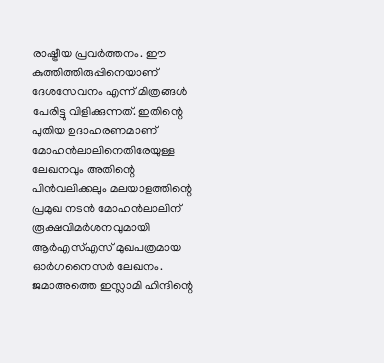രാഷ്ട്രീയ പ്രവര്‍ത്തനം. ഈ കുത്തിത്തിരുപ്പിനെയാണ് ദേശസേവനം എന്ന് മിത്രങ്ങള്‍ പേരിട്ടു വിളിക്കുന്നത്. ഇതിന്റെ പുതിയ ഉദാഹരണമാണ് മോഹന്‍ലാലിനെതിരേയുള്ള ലേഖനവും അതിന്റെ പിന്‍വലിക്കലും മലയാളത്തിന്റെ പ്രമുഖ നടന്‍ മോഹന്‍ലാലിന് രൂക്ഷവിമര്‍ശനവുമായി ആര്‍എസ്എസ് മുഖപത്രമായ ഓര്‍ഗനൈസര്‍ ലേഖനം. ജമാഅത്തെ ഇസ്ലാമി ഹിന്ദിന്റെ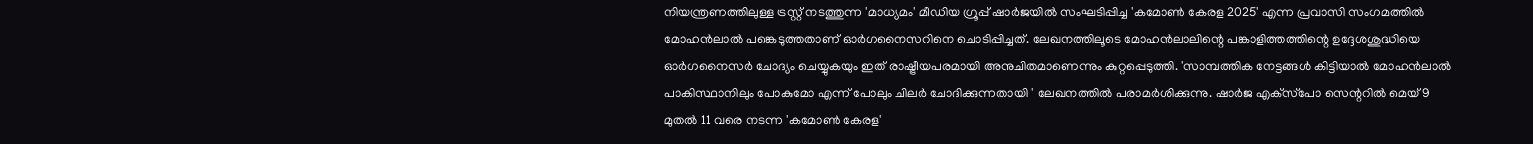നിയന്ത്രണത്തിലുള്ള ട്രസ്റ്റ് നടത്തുന്ന 'മാധ്യമം' മീഡിയ ഗ്രൂപ്പ് ഷാര്‍ജയില്‍ സംഘടിപ്പിച്ച 'കമോണ്‍ കേരള 2025' എന്ന പ്രവാസി സംഗമത്തില്‍ മോഹന്‍ലാല്‍ പങ്കെടുത്തതാണ് ഓര്‍ഗനൈസറിനെ ചൊടിപ്പിച്ചത്. ലേഖനത്തിലൂടെ മോഹന്‍ലാലിന്റെ പങ്കാളിത്തത്തിന്റെ ഉദ്ദേശശുദ്ധിയെ ഓര്‍ഗനൈസര്‍ ചോദ്യം ചെയ്യുകയും ഇത് രാഷ്ട്രീയപരമായി അനുചിതമാണെന്നും കുറ്റപ്പെടുത്തി. 'സാമ്പത്തിക നേട്ടങ്ങള്‍ കിട്ടിയാല്‍ മോഹന്‍ലാല്‍ പാകിസ്ഥാനിലും പോകുമോ എന്ന് പോലും ചിലര്‍ ചോദിക്കുന്നതായി ' ലേഖനത്തില്‍ പരാമര്‍ശിക്കുന്നു. ഷാര്‍ജ എക്‌സ്‌പോ സെന്ററില്‍ മെയ് 9 മുതല്‍ 11 വരെ നടന്ന 'കമോണ്‍ കേരള'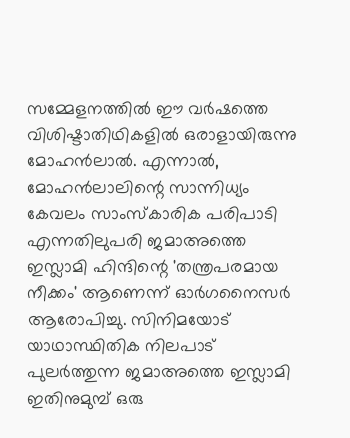സമ്മേളനത്തില്‍ ഈ വര്‍ഷത്തെ വിശിഷ്ടാതിഥികളില്‍ ഒരാളായിരുന്നു മോഹന്‍ലാല്‍. എന്നാല്‍, മോഹന്‍ലാലിന്റെ സാന്നിധ്യം കേവലം സാംസ്‌കാരിക പരിപാടി എന്നതിലുപരി ജമാഅത്തെ ഇസ്ലാമി ഹിന്ദിന്റെ 'തന്ത്രപരമായ നീക്കം' ആണെന്ന് ഓര്‍ഗനൈസര്‍ ആരോപിച്ചു. സിനിമയോട് യാഥാസ്ഥിതിക നിലപാട് പുലര്‍ത്തുന്ന ജമാഅത്തെ ഇസ്ലാമി ഇതിനുമുമ്പ് ഒരു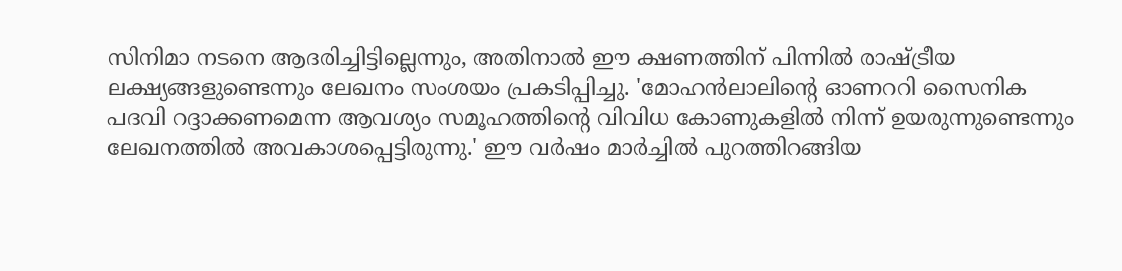സിനിമാ നടനെ ആദരിച്ചിട്ടില്ലെന്നും, അതിനാല്‍ ഈ ക്ഷണത്തിന് പിന്നില്‍ രാഷ്ട്രീയ ലക്ഷ്യങ്ങളുണ്ടെന്നും ലേഖനം സംശയം പ്രകടിപ്പിച്ചു. 'മോഹന്‍ലാലിന്റെ ഓണററി സൈനിക പദവി റദ്ദാക്കണമെന്ന ആവശ്യം സമൂഹത്തിന്റെ വിവിധ കോണുകളില്‍ നിന്ന് ഉയരുന്നുണ്ടെന്നും ലേഖനത്തില്‍ അവകാശപ്പെട്ടിരുന്നു.' ഈ വര്‍ഷം മാര്‍ച്ചില്‍ പുറത്തിറങ്ങിയ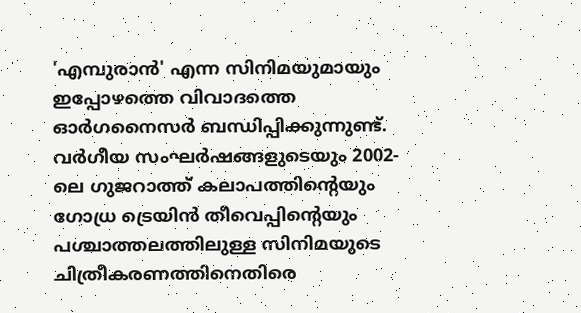'എമ്പുരാന്‍' എന്ന സിനിമയുമായും ഇപ്പോഴത്തെ വിവാദത്തെ ഓര്‍ഗനൈസര്‍ ബന്ധിപ്പിക്കുന്നുണ്ട്. വര്‍ഗീയ സംഘര്‍ഷങ്ങളുടെയും 2002-ലെ ഗുജറാത്ത് കലാപത്തിന്റെയും ഗോധ്ര ട്രെയിന്‍ തീവെപ്പിന്റെയും പശ്ചാത്തലത്തിലുള്ള സിനിമയുടെ ചിത്രീകരണത്തിനെതിരെ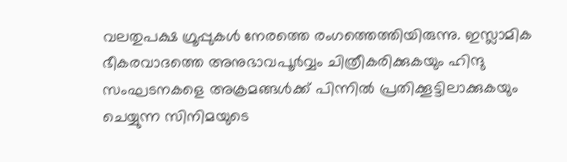വലതുപക്ഷ ഗ്രൂപ്പുകള്‍ നേരത്തെ രംഗത്തെത്തിയിരുന്നു. ഇസ്ലാമിക ഭീകരവാദത്തെ അനുഭാവപൂര്‍വ്വം ചിത്രീകരിക്കുകയും ഹിന്ദു സംഘടനകളെ അക്രമങ്ങള്‍ക്ക് പിന്നില്‍ പ്രതിക്കൂട്ടിലാക്കുകയും ചെയ്യുന്ന സിനിമയുടെ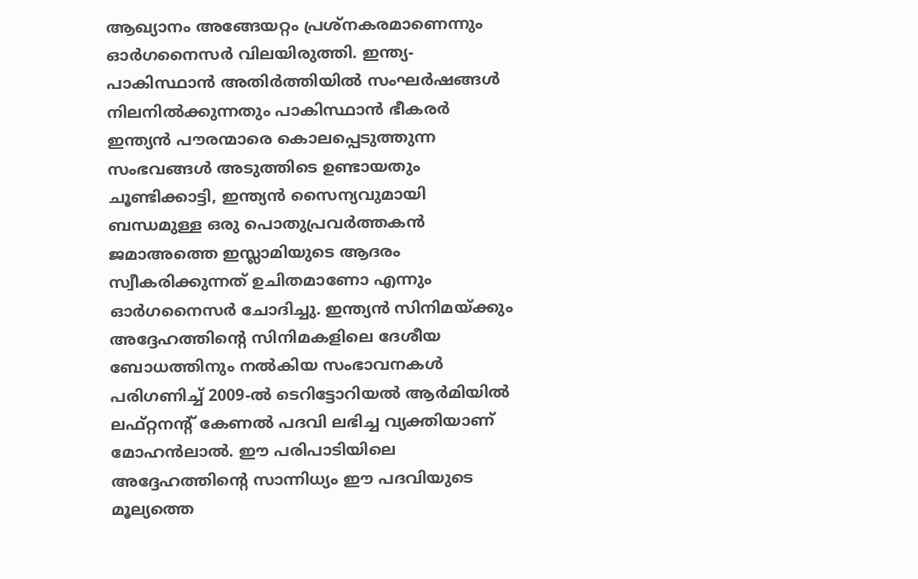ആഖ്യാനം അങ്ങേയറ്റം പ്രശ്‌നകരമാണെന്നും ഓര്‍ഗനൈസര്‍ വിലയിരുത്തി. ഇന്ത്യ-പാകിസ്ഥാന്‍ അതിര്‍ത്തിയില്‍ സംഘര്‍ഷങ്ങള്‍ നിലനില്‍ക്കുന്നതും പാകിസ്ഥാന്‍ ഭീകരര്‍ ഇന്ത്യന്‍ പൗരന്മാരെ കൊലപ്പെടുത്തുന്ന സംഭവങ്ങള്‍ അടുത്തിടെ ഉണ്ടായതും ചൂണ്ടിക്കാട്ടി, ഇന്ത്യന്‍ സൈന്യവുമായി ബന്ധമുള്ള ഒരു പൊതുപ്രവര്‍ത്തകന്‍ ജമാഅത്തെ ഇസ്ലാമിയുടെ ആദരം സ്വീകരിക്കുന്നത് ഉചിതമാണോ എന്നും ഓര്‍ഗനൈസര്‍ ചോദിച്ചു. ഇന്ത്യന്‍ സിനിമയ്ക്കും അദ്ദേഹത്തിന്റെ സിനിമകളിലെ ദേശീയ ബോധത്തിനും നല്‍കിയ സംഭാവനകള്‍ പരിഗണിച്ച് 2009-ല്‍ ടെറിട്ടോറിയല്‍ ആര്‍മിയില്‍ ലഫ്റ്റനന്റ് കേണല്‍ പദവി ലഭിച്ച വ്യക്തിയാണ് മോഹന്‍ലാല്‍. ഈ പരിപാടിയിലെ അദ്ദേഹത്തിന്റെ സാന്നിധ്യം ഈ പദവിയുടെ മൂല്യത്തെ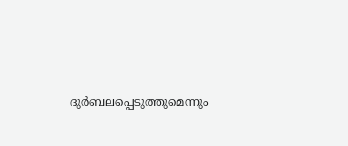ദുര്‍ബലപ്പെടുത്തുമെന്നും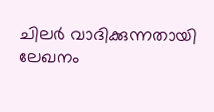ചിലര്‍ വാദിക്കുന്നതായി ലേഖനം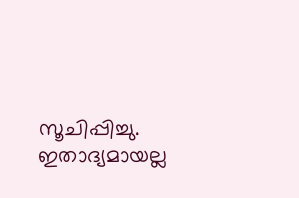സൂചിപ്പിച്ചു. ഇതാദ്യമായല്ല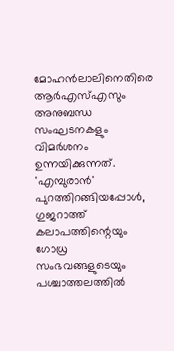മോഹന്‍ലാലിനെതിരെ ആര്‍എസ്എസും അനുബന്ധ സംഘടനകളും വിമര്‍ശനം ഉന്നയിക്കുന്നത്. 'എമ്പുരാന്‍' പുറത്തിറങ്ങിയപ്പോള്‍, ഗുജറാത്ത് കലാപത്തിന്റെയും ഗോധ്ര സംഭവങ്ങളുടെയും പശ്ചാത്തലത്തില്‍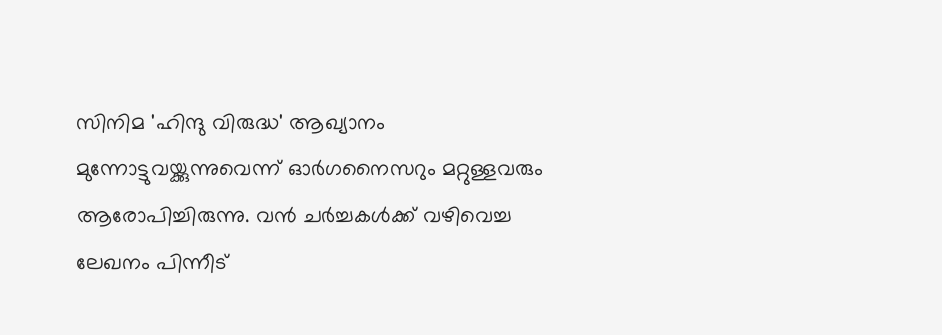സിനിമ 'ഹിന്ദു വിരുദ്ധ' ആഖ്യാനം മുന്നോട്ടുവയ്ക്കുന്നുവെന്ന് ഓര്‍ഗനൈസറും മറ്റുള്ളവരും ആരോപിച്ചിരുന്നു. വന്‍ ചര്‍ച്ചകള്‍ക്ക് വഴിവെച്ച ലേഖനം പിന്നീട്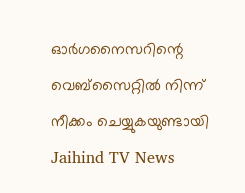ഓര്‍ഗനൈസറിന്റെ വെബ്‌സൈറ്റില്‍ നിന്ന് നീക്കം ചെയ്യുകയുണ്ടായി
Jaihind TV News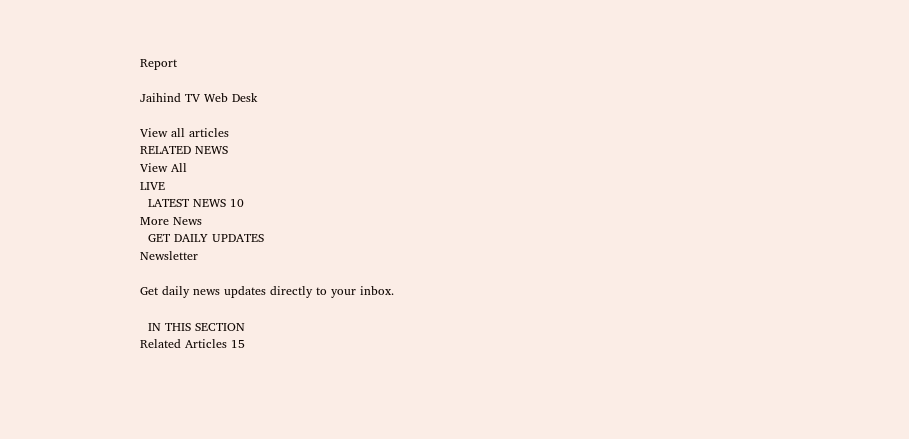Report

Jaihind TV Web Desk

View all articles
RELATED NEWS
View All
LIVE
  LATEST NEWS 10
More News
  GET DAILY UPDATES
Newsletter

Get daily news updates directly to your inbox.

  IN THIS SECTION
Related Articles 15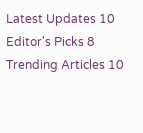Latest Updates 10
Editor's Picks 8
Trending Articles 10